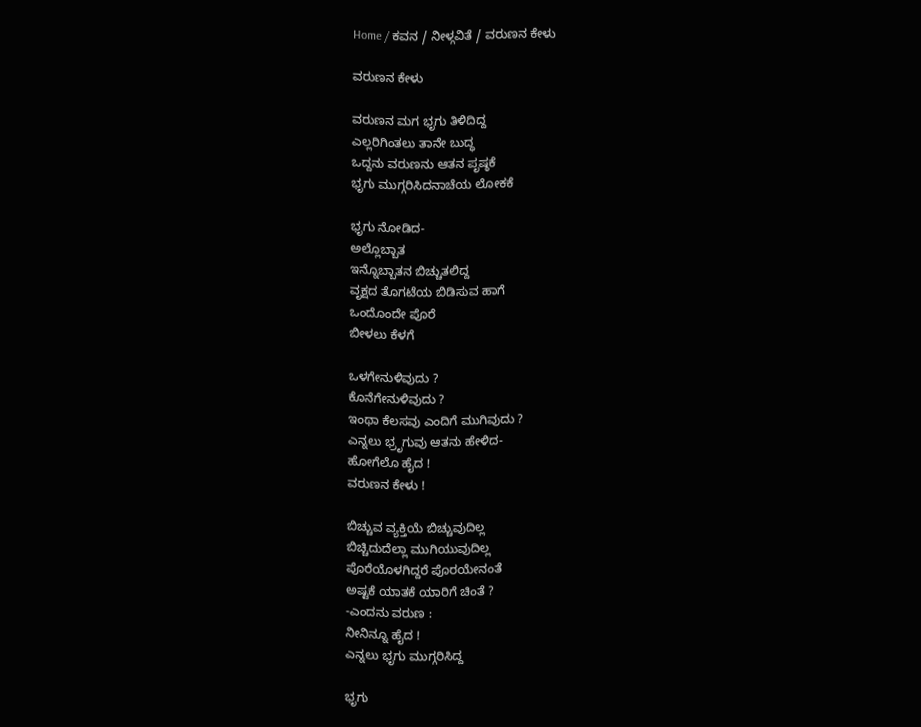Home / ಕವನ / ನೀಳ್ಗವಿತೆ / ವರುಣನ ಕೇಳು

ವರುಣನ ಕೇಳು

ವರುಣನ ಮಗ ಭೃಗು ತಿಳಿದಿದ್ದ
ಎಲ್ಲರಿಗಿಂತಲು ತಾನೇ ಬುದ್ಧ
ಒದ್ದನು ವರುಣನು ಆತನ ಪೃಷ್ಠಕೆ
ಭೃಗು ಮುಗ್ಗರಿಸಿದನಾಚೆಯ ಲೋಕಕೆ

ಭೃಗು ನೋಡಿದ-
ಅಲ್ಲೊಬ್ಬಾತ
ಇನ್ನೊಬ್ಬಾತನ ಬಿಚ್ಚುತಲಿದ್ದ
ವೃಕ್ಷದ ತೊಗಟೆಯ ಬಿಡಿಸುವ ಹಾಗೆ
ಒಂದೊಂದೇ ಪೊರೆ
ಬೀಳಲು ಕೆಳಗೆ

ಒಳಗೇನುಳಿವುದು ?
ಕೊನೆಗೇನುಳಿವುದು ?
ಇಂಥಾ ಕೆಲಸವು ಎಂದಿಗೆ ಮುಗಿವುದು ?
ಎನ್ನಲು ಭ್ರೃಗುವು ಆತನು ಹೇಳಿದ-
ಹೋಗೆಲೊ ಹೈದ !
ವರುಣನ ಕೇಳು !

ಬಿಚ್ಚುವ ವ್ಯಕ್ತಿಯೆ ಬಿಚ್ಚುವುದಿಲ್ಲ
ಬಿಚ್ಚಿದುದೆಲ್ಲಾ ಮುಗಿಯುವುದಿಲ್ಲ
ಪೊರೆಯೊಳಗಿದ್ದರೆ ಪೊರಯೇನಂತೆ
ಅಷ್ಟಕೆ ಯಾತಕೆ ಯಾರಿಗೆ ಚಿಂತೆ ?
-ಎಂದನು ವರುಣ :
ನೀನಿನ್ನೂ ಹೈದ !
ಎನ್ನಲು ಭೃಗು ಮುಗ್ಗರಿಸಿದ್ದ

ಭೃಗು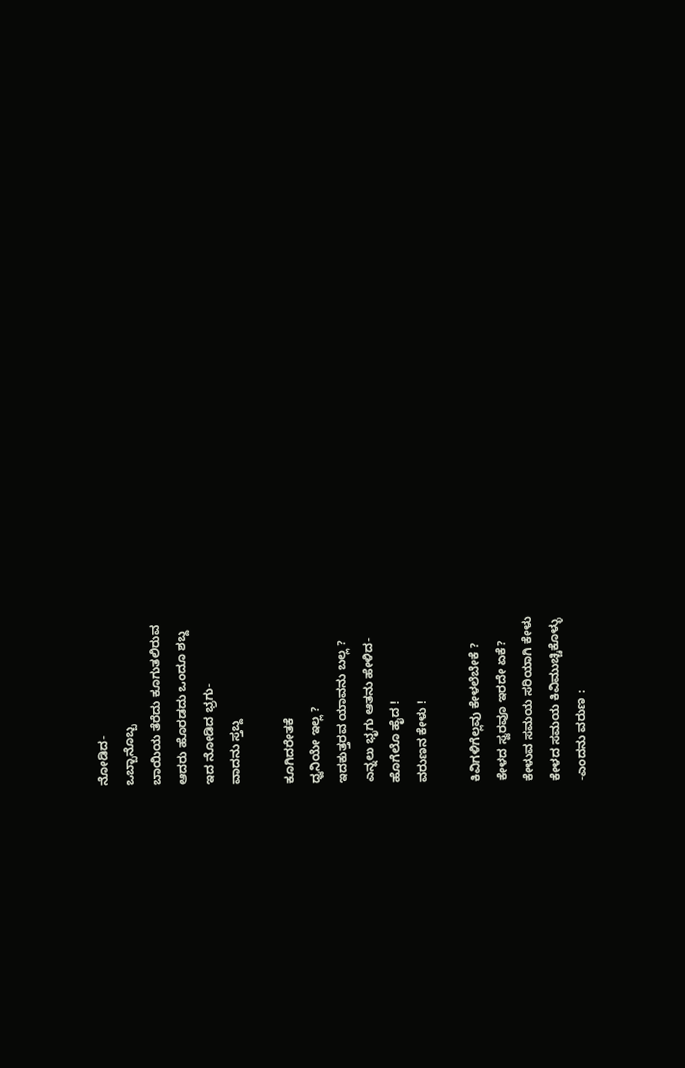ನೋಡಿದ-
ಒಬ್ಬಾನೊಬ್ಬ
ಬಾಯಿಯ ತೆರೆದು ಕೂಗುತಲಿರುವ
ಆದರು ಹೊರಡದು ಒಂದೂ ಶಬ್ದ
ಇದ ನೋಡಿದ ಭ್ರಗು-
ವಾದನು ಸ್ತಬ್ದ

ಕೂಗಿದರೇತಕೆ
ಧ್ವನಿಯೇ ಇಲ್ಲ ?
ಇದಕುತ್ತರವ ಯಾವನು ಬಲ್ಲ ?
ಎನ್ನಲು ಭೃಗು ಆತನು ಹೇಳಿದ-
ಹೊಗೆಲೊ ಹೈದ !
ವರುಣನ ಕೇಳು !

ಕಿವಿಗಳಿಗೆಲ್ಲವು ಕೇಳಲೆಬೇಕೆ ?
ಕೇಳದ ಸ್ವರವೂ ಇರದೇ ಏಕೆ?
ಕೇಳುವ ಸಮಯ ಸರಿಯಾಗಿ ಕೇಳು
ಕೇಳದ ಸಮಯ ಕಿವಿಮುಚ್ಚಿಕೊಳ್ಳು
-ಎಂದನು ವರುಣ :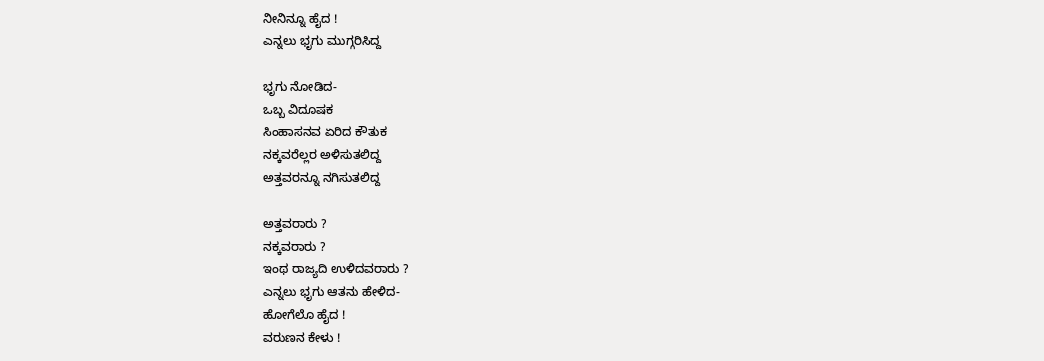ನೀನಿನ್ನೂ ಹೈದ !
ಎನ್ನಲು ಭೃಗು ಮುಗ್ಗರಿಸಿದ್ದ

ಭೃಗು ನೋಡಿದ-
ಒಬ್ಬ ವಿದೂಷಕ
ಸಿಂಹಾಸನವ ಏರಿದ ಕೌತುಕ
ನಕ್ಕವರೆಲ್ಲರ ಅಳಿಸುತಲಿದ್ದ
ಅತ್ತವರನ್ನೂ ನಗಿಸುತಲಿದ್ದ

ಅತ್ತವರಾರು ?
ನಕ್ಕವರಾರು ?
ಇಂಥ ರಾಜ್ಯದಿ ಉಳಿದವರಾರು ?
ಎನ್ನಲು ಭೃಗು ಆತನು ಹೇಳಿದ-
ಹೋಗೆಲೊ ಹೈದ !
ವರುಣನ ಕೇಳು !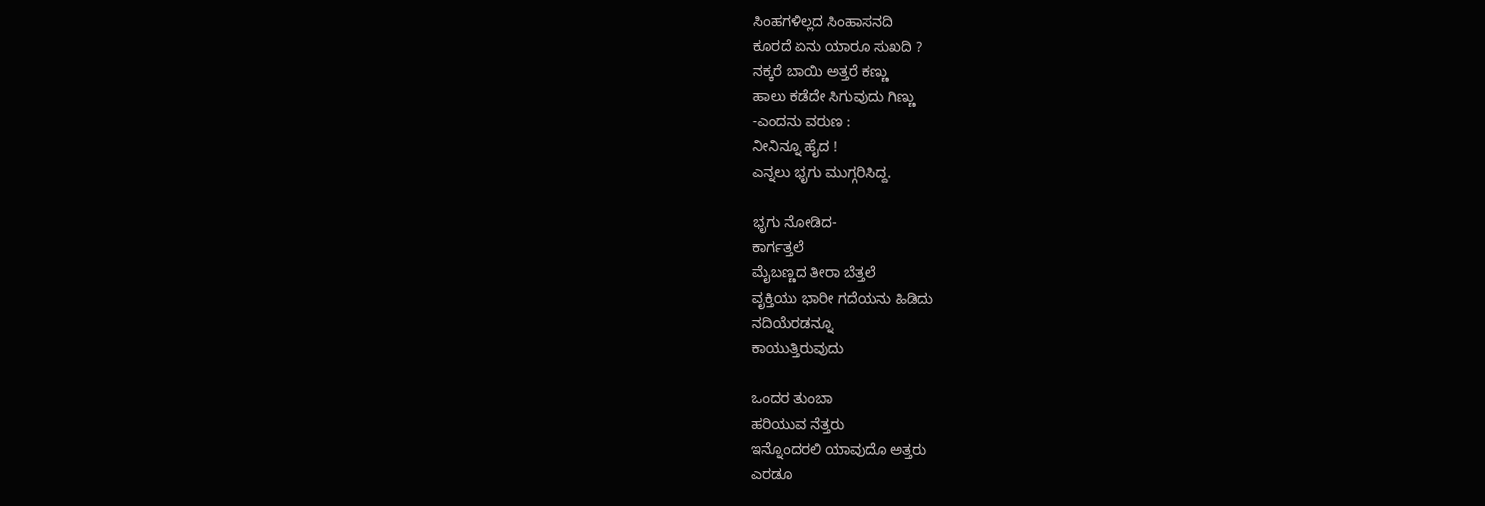ಸಿಂಹಗಳಿಲ್ಲದ ಸಿಂಹಾಸನದಿ
ಕೂರದೆ ಏನು ಯಾರೂ ಸುಖದಿ ?
ನಕ್ಕರೆ ಬಾಯಿ ಅತ್ತರೆ ಕಣ್ಣು
ಹಾಲು ಕಡೆದೇ ಸಿಗುವುದು ಗಿಣ್ಣು
-ಎಂದನು ವರುಣ :
ನೀನಿನ್ನೂ ಹೈದ !
ಎನ್ನಲು ಭೃಗು ಮುಗ್ಗರಿಸಿದ್ದ.

ಭೃಗು ನೋಡಿದ-
ಕಾರ್ಗತ್ತಲೆ
ಮೈಬಣ್ಣದ ತೀರಾ ಬೆತ್ತಲೆ
ವೃಕ್ತಿಯು ಭಾರೀ ಗದೆಯನು ಹಿಡಿದು
ನದಿಯೆರಡನ್ನೂ
ಕಾಯುತ್ತಿರುವುದು

ಒಂದರ ತುಂಬಾ
ಹರಿಯುವ ನೆತ್ತರು
ಇನ್ನೊಂದರಲಿ ಯಾವುದೊ ಅತ್ತರು
ಎರಡೂ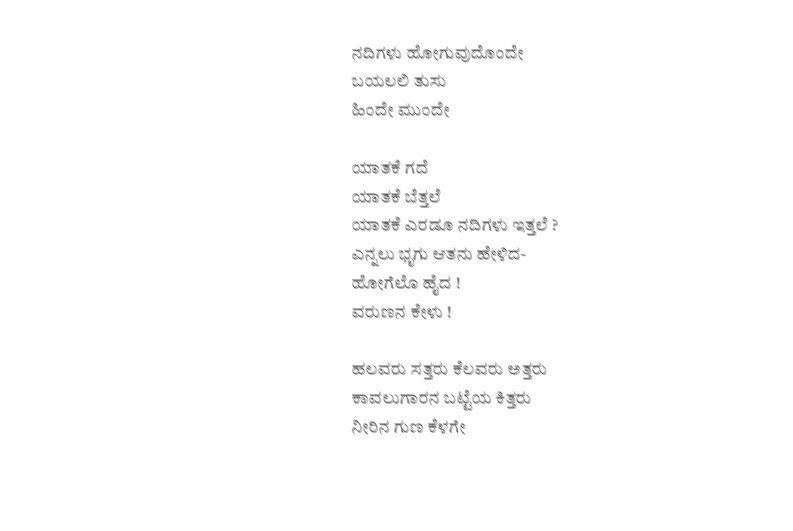ನದಿಗಳು ಹೋಗುವುದೊಂದೇ
ಬಯಲಲಿ ತುಸು
ಹಿಂದೇ ಮುಂದೇ

ಯಾತಕೆ ಗದೆ
ಯಾತಕೆ ಬೆತ್ತಲೆ
ಯಾತಕೆ ಎರಡೂ ನದಿಗಳು ಇತ್ತಲೆ ?
ಎನ್ನಲು ಭೃಗು ಆತನು ಹೇಳಿದ-
ಹೋಗೆಲೊ ಹೈದ !
ವರುಣನ ಕೇಳು !

ಹಲವರು ಸತ್ತರು ಕೆಲವರು ಅತ್ತರು
ಕಾವಲುಗಾರನ ಬಟ್ಟೆಯ ಕಿತ್ತರು
ನೀರಿನ ಗುಣ ಕೆಳಗೇ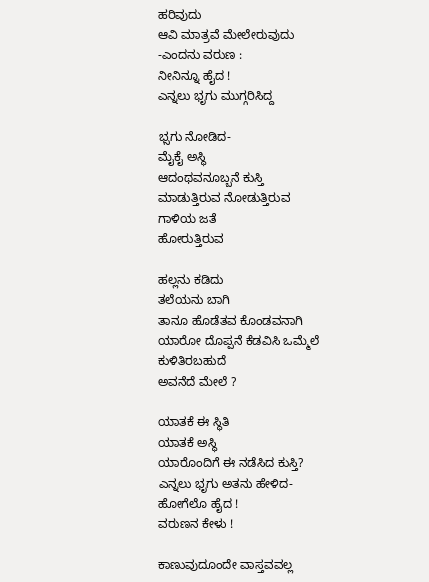ಹರಿವುದು
ಆವಿ ಮಾತ್ರವೆ ಮೇಲೇರುವುದು
-ಎಂದನು ವರುಣ :
ನೀನಿನ್ನೂ ಹೈದ !
ಎನ್ನಲು ಭೃಗು ಮುಗ್ಗರಿಸಿದ್ದ

ಭ್ಸಗು ನೋಡಿದ-
ಮೈಕೈ ಅಸ್ಥಿ
ಆದಂಥವನೂಬ್ಬನೆ ಕುಸ್ತಿ
ಮಾಡುತ್ತಿರುವ ನೋಡುತ್ತಿರುವ
ಗಾಳಿಯ ಜತೆ
ಹೋರುತ್ತಿರುವ

ಹಲ್ಲನು ಕಡಿದು
ತಲೆಯನು ಬಾಗಿ
ತಾನೂ ಹೊಡೆತವ ಕೊಂಡವನಾಗಿ
ಯಾರೋ ದೊಪ್ಪನೆ ಕೆಡವಿಸಿ ಒಮ್ಮೆಲೆ
ಕುಳಿತಿರಬಹುದೆ
ಅವನೆದೆ ಮೇಲೆ ?

ಯಾತಕೆ ಈ ಸ್ಥಿತಿ
ಯಾತಕೆ ಅಸ್ಥಿ
ಯಾರೊಂದಿಗೆ ಈ ನಡೆಸಿದ ಕುಸ್ತಿ?
ಎನ್ನಲು ಭೃಗು ಅತನು ಹೇಳಿದ-
ಹೋಗೆಲೊ ಹೈದ !
ವರುಣನ ಕೇಳು !

ಕಾಣುವುದೂಂದೇ ವಾಸ್ತವವಲ್ಲ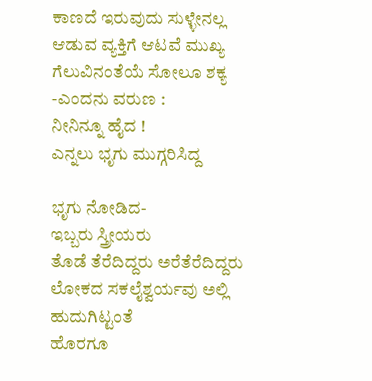ಕಾಣದೆ ಇರುವುದು ಸುಳ್ಳೇನಲ್ಲ
ಆಡುವ ವ್ಯಕ್ತಿಗೆ ಆಟವೆ ಮುಖ್ಯ
ಗೆಲುವಿನಂತೆಯೆ ಸೋಲೂ ಶಕ್ಯ
-ಎಂದನು ವರುಣ :
ನೀನಿನ್ನೂ ಹೈದ !
ಎನ್ನಲು ಭೃಗು ಮುಗ್ಗರಿಸಿದ್ದ

ಭೃಗು ನೋಡಿದ-
ಇಬ್ಬರು ಸ್ತ್ರೀಯರು
ತೊಡೆ ತೆರೆದಿದ್ದರು ಅರೆತೆರೆದಿದ್ದರು
ಲೋಕದ ಸಕಲೈಶ್ವರ್ಯವು ಅಲ್ಲಿ
ಹುದುಗಿಟ್ಟಂತೆ
ಹೊರಗೂ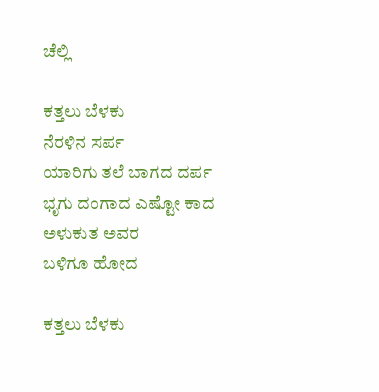ಚೆಲ್ಲಿ

ಕತ್ತಲು ಬೆಳಕು
ನೆರಳಿನ ಸರ್ಪ
ಯಾರಿಗು ತಲೆ ಬಾಗದ ದರ್ಪ
ಭೃಗು ದಂಗಾದ ಎಷ್ಟೋ ಕಾದ
ಅಳುಕುತ ಅವರ
ಬಳಿಗೂ ಹೋದ

ಕತ್ತಲು ಬೆಳಕು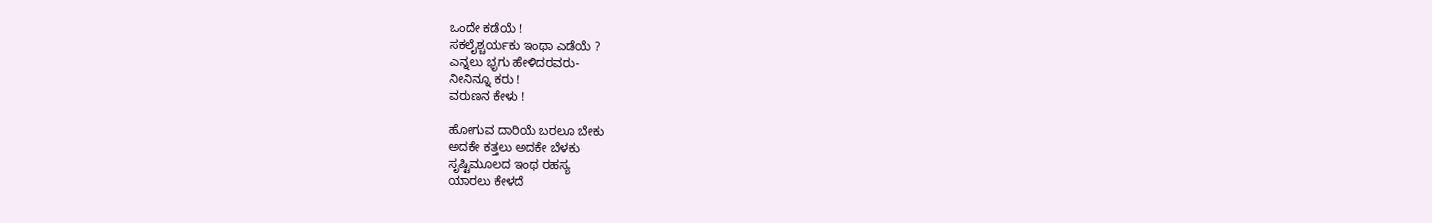ಒಂದೇ ಕಡೆಯೆ !
ಸಕಲೈಶ್ಚರ್ಯಕು ಇಂಥಾ ಎಡೆಯೆ ?
ಎನ್ನಲು ಭೃಗು ಹೇಳಿದರವರು-
ನೀನಿನ್ನೂ ಕರು !
ವರುಣನ ಕೇಳು !

ಹೋಗುವ ದಾರಿಯೆ ಬರಲೂ ಬೇಕು
ಅದಕೇ ಕತ್ತಲು ಅದಕೇ ಬೆಳಕು
ಸೃಷ್ಟಿಮೂಲದ ಇಂಥ ರಹಸ್ಯ
ಯಾರಲು ಕೇಳದೆ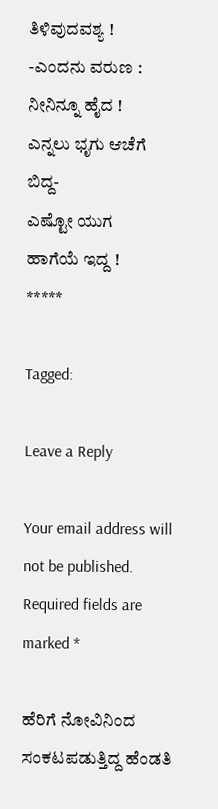ತಿಳಿವುದವಶ್ಯ !
-ಎಂದನು ವರುಣ :
ನೀನಿನ್ನೂ ಹೈದ !
ಎನ್ನಲು ಭೃಗು ಆಚೆಗೆ ಬಿದ್ದ-
ಎಷ್ಟೋ ಯುಗ
ಹಾಗೆಯೆ ಇದ್ದ !
*****

Tagged:

Leave a Reply

Your email address will not be published. Required fields are marked *

ಹೆರಿಗೆ ನೋವಿನಿಂದ ಸಂಕಟಪಡುತ್ತಿದ್ದ ಹೆಂಡತಿ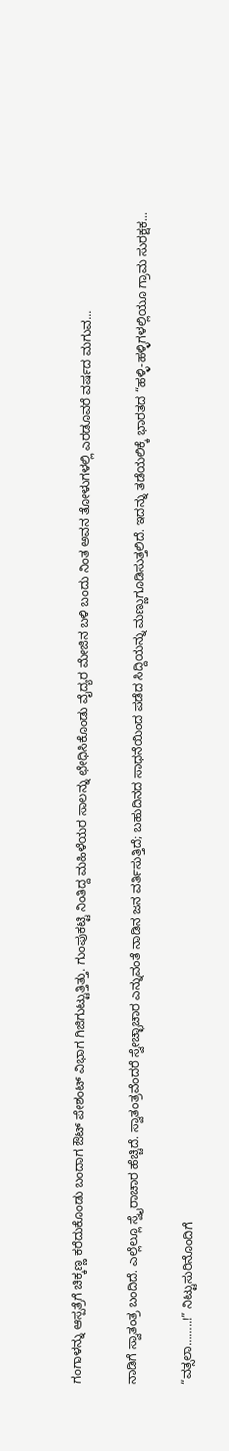ಗಂಗಾಳನ್ನು ಆಸ್ಪತ್ರೆಗೆ ಚಿಕ್ಕಣ್ಣ ಕರೆದುಕೊಂಡು ಬಂದಾಗ ಔಟ್ ಪೇಶಂಟ್ ವಿಭಾಗ ಗಿಜಿಗುಟ್ಟುತ್ತಿತ್ತು. ಗುಂಪುಕಟ್ಟಿ ನಿಂತಿದ್ದ ಮಹಿಳೆಯರ ಸಾಲನ್ನು ಛೇಧಿಸಿಕೊಂಡು ವೈದ್ಯರ ಮೇಜಿನ ಬಳಿ ಬಂದು ನಿಂತ ಅವನ ತೋಳುಗಳಲ್ಲಿ ಎರಡೂವರೆ ವರ್ಷದ ಮಗುವ...

ನಾಡಿಗೆ ಸ್ವಾತಂತ್ರ ಬಂದಿದೆ. ಎಲ್ಲೆಲ್ಲೂ ಸ್ವೈರಾಚಾರ ಹೆಚ್ಚಿದೆ. ಸ್ವಾತಂತ್ರವೆಂದರೆ ಸ್ವೇಚ್ಛಾಚಾರ ಎನ್ನುವಂತೆ ನಾಡಿನ ಜನ ವರ್ತಿಸುತ್ತಿದೆ; ಬಹುದಿನದ ಸಾಧನೆಯಿಂದ ಪಡೆದ ಸಿದ್ದಿಯನ್ನು ಮಣ್ಣುಗೂಡಿಸುತ್ತಲಿದೆ. ಇದನ್ನು ತಡೆಯಲಿಕ್ಕೆ ಭಾರತದ “ಹಳ್ಳಿ-ಹಳ್ಳಿಗಳಲ್ಲಿಯೂ ಗ್ರಾಮ ಸುರಕ್ಷಕ...

“ವತ್ಸಲಾ……..!” ನಿಟ್ಟುಸುರಿನೊಂದಿಗೆ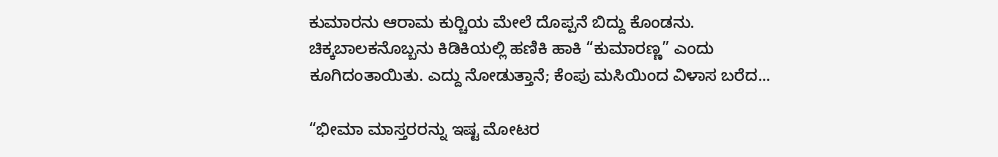ಕುಮಾರನು ಆರಾಮ ಕುರ್‍ಚಿಯ ಮೇಲೆ ದೊಪ್ಪನೆ ಬಿದ್ದು ಕೊಂಡನು. ಚಿಕ್ಕಬಾಲಕನೊಬ್ಬನು ಕಿಡಿಕಿಯಲ್ಲಿ ಹಣಿಕಿ ಹಾಕಿ “ಕುಮಾರಣ್ಣ” ಎಂದು ಕೂಗಿದಂತಾಯಿತು. ಎದ್ದು ನೋಡುತ್ತಾನೆ; ಕೆಂಪು ಮಸಿಯಿಂದ ವಿಳಾಸ ಬರೆದ...

“ಭೀಮಾ ಮಾಸ್ತರರನ್ನು ಇಷ್ಟ ಮೋಟರ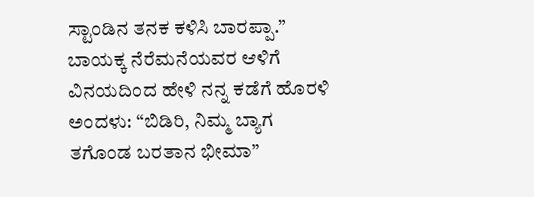ಸ್ಟಾಂಡಿನ ತನಕ ಕಳಿಸಿ ಬಾರಪ್ಪಾ.” ಬಾಯಕ್ಕ ನೆರೆಮನೆಯವರ ಆಳಿಗೆ ವಿನಯದಿಂದ ಹೇಳಿ ನನ್ನ ಕಡೆಗೆ ಹೊರಳಿ ಅಂದಳು: “ಬಿಡಿರಿ, ನಿಮ್ಮ ಬ್ಯಾಗ ತಗೊಂಡ ಬರತಾನ ಭೀಮಾ”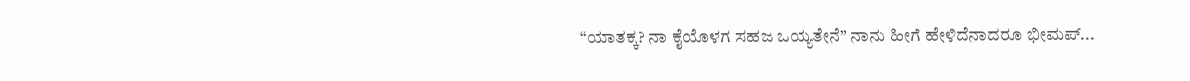“ಯಾತಕ್ಕ? ನಾ ಕೈಯೊಳಗ ಸಹಜ ಒಯ್ಯತೇನೆ” ನಾನು ಹೀಗೆ ಹೇಳಿದೆನಾದರೂ ಭೀಮಪ್...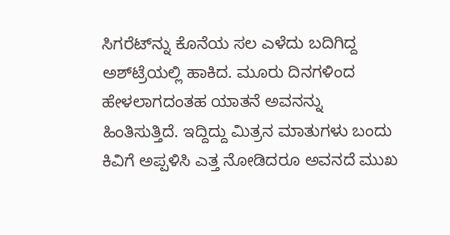ಸಿಗರೆಟ್‌ನ್ನು ಕೊನೆಯ ಸಲ ಎಳೆದು ಬದಿಗಿದ್ದ ಅಶ್‌ಟ್ರೆಯಲ್ಲಿ ಹಾಕಿದ. ಮೂರು ದಿನಗಳಿಂದ ಹೇಳಲಾಗದಂತಹ ಯಾತನೆ ಅವನನ್ನು ಹಿಂತಿಸುತ್ತಿದೆ. ಇದ್ದಿದ್ದು ಮಿತ್ರನ ಮಾತುಗಳು ಬಂದು ಕಿವಿಗೆ ಅಪ್ಪಳಿಸಿ ಎತ್ತ ನೋಡಿದರೂ ಅವನದೆ ಮುಖ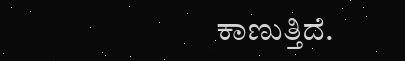ಕಾಣುತ್ತಿದೆ.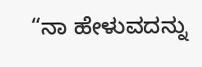“ನಾ ಹೇಳುವದನ್ನು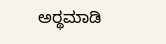ಅರ್‍ಥಮಾಡಿ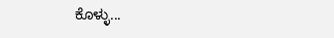ಕೊಳ್ಳು...